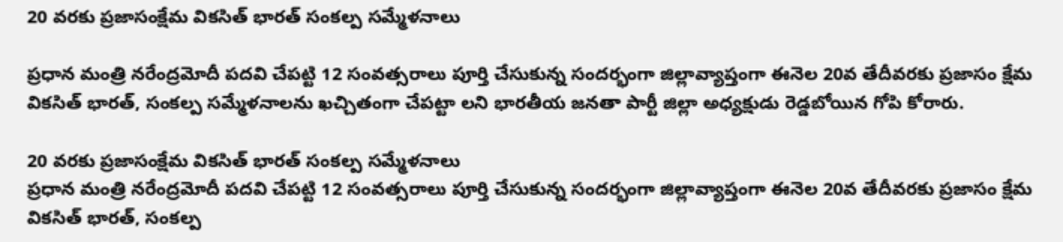20 వరకు ప్రజాసంక్షేమ వికసిత్‌ భారత్‌ సంకల్ప సమ్మేళనాలు

ప్రధాన మంత్రి నరేంద్రమోదీ పదవి చేపట్టి 12 సంవత్సరాలు పూర్తి చేసుకున్న సందర్భంగా జిల్లావ్యాప్తంగా ఈనెల 20వ తేదీవరకు ప్రజాసం క్షేమ వికసిత్‌ భారత్‌, సంకల్ప సమ్మేళనాలను ఖచ్చితంగా చేపట్టా లని భారతీయ జనతా పార్టీ జిల్లా అధ్యక్షుడు రెడ్డబోయిన గోపి కోరారు.

20 వరకు ప్రజాసంక్షేమ వికసిత్‌ భారత్‌ సంకల్ప సమ్మేళనాలు
ప్రధాన మంత్రి నరేంద్రమోదీ పదవి చేపట్టి 12 సంవత్సరాలు పూర్తి చేసుకున్న సందర్భంగా జిల్లావ్యాప్తంగా ఈనెల 20వ తేదీవరకు ప్రజాసం క్షేమ వికసిత్‌ భారత్‌, సంకల్ప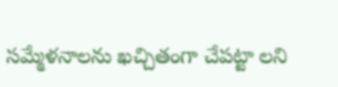సమ్మేళనాలను ఖచ్చితంగా చేపట్టా లని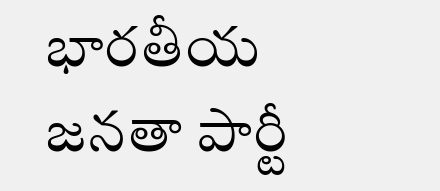భారతీయ జనతా పార్టీ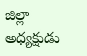జిల్లా అధ్యక్షుడు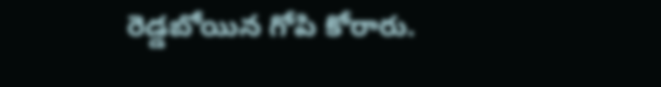రెడ్డబోయిన గోపి కోరారు.